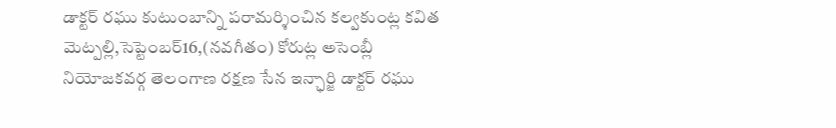డాక్టర్ రఘు కుటుంబాన్ని పరామర్శించిన కల్వకుంట్ల కవిత
మెట్పల్లి,సెప్టెంబర్16,(నవగీతం) కోరుట్ల అసెంబ్లీ నియోజకవర్గ తెలంగాణ రక్షణ సేన ఇన్ఛార్జి డాక్టర్ రఘు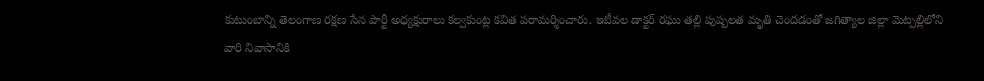కుటుంబాన్ని తెలంగాణ రక్షణ సేన పార్టీ అధ్యక్షురాలు కల్వకుంట్ల కవిత పరామర్శించారు. ఇటీవల డాక్టర్ రఘు తల్లి పుష్పలత మృతి చెందడంతో జగిత్యాల జిల్లా మెట్పల్లిలోని వారి నివాసానికి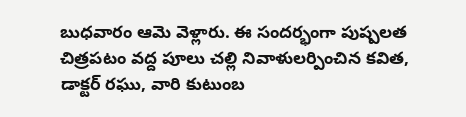బుధవారం ఆమె వెళ్లారు. ఈ సందర్భంగా పుష్పలత చిత్రపటం వద్ద పూలు చల్లి నివాళులర్పించిన కవిత, డాక్టర్ రఘు, వారి కుటుంబ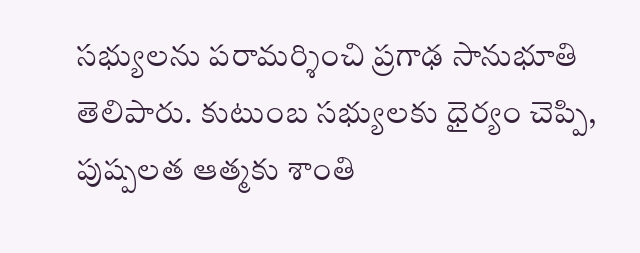సభ్యులను పరామర్శించి ప్రగాఢ సానుభూతి తెలిపారు. కుటుంబ సభ్యులకు ధైర్యం చెప్పి, పుష్పలత ఆత్మకు శాంతి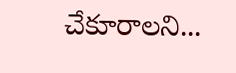చేకూరాలని...